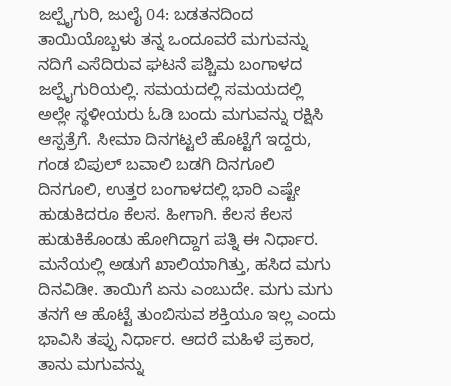ಜಲ್ಪೈಗುರಿ, ಜುಲೈ 04: ಬಡತನದಿಂದ ತಾಯಿಯೊಬ್ಬಳು ತನ್ನ ಒಂದೂವರೆ ಮಗುವನ್ನು ನದಿಗೆ ಎಸೆದಿರುವ ಘಟನೆ ಪಶ್ಚಿಮ ಬಂಗಾಳದ ಜಲ್ಪೈಗುರಿಯಲ್ಲಿ. ಸಮಯದಲ್ಲಿ ಸಮಯದಲ್ಲಿ ಅಲ್ಲೇ ಸ್ಥಳೀಯರು ಓಡಿ ಬಂದು ಮಗುವನ್ನು ರಕ್ಷಿಸಿ ಆಸ್ಪತ್ರೆಗೆ. ಸೀಮಾ ದಿನಗಟ್ಟಲೆ ಹೊಟ್ಟೆಗೆ ಇದ್ದರು, ಗಂಡ ಬಿಪುಲ್ ಬವಾಲಿ ಬಡಗಿ ದಿನಗೂಲಿ ದಿನಗೂಲಿ, ಉತ್ತರ ಬಂಗಾಳದಲ್ಲಿ ಭಾರಿ ಎಷ್ಟೇ ಹುಡುಕಿದರೂ ಕೆಲಸ. ಹೀಗಾಗಿ. ಕೆಲಸ ಕೆಲಸ ಹುಡುಕಿಕೊಂಡು ಹೋಗಿದ್ದಾಗ ಪತ್ನಿ ಈ ನಿರ್ಧಾರ.
ಮನೆಯಲ್ಲಿ ಅಡುಗೆ ಖಾಲಿಯಾಗಿತ್ತು, ಹಸಿದ ಮಗು ದಿನವಿಡೀ. ತಾಯಿಗೆ ಏನು ಎಂಬುದೇ. ಮಗು ಮಗು ತನಗೆ ಆ ಹೊಟ್ಟೆ ತುಂಬಿಸುವ ಶಕ್ತಿಯೂ ಇಲ್ಲ ಎಂದು ಭಾವಿಸಿ ತಪ್ಪು ನಿರ್ಧಾರ. ಆದರೆ ಮಹಿಳೆ ಪ್ರಕಾರ, ತಾನು ಮಗುವನ್ನು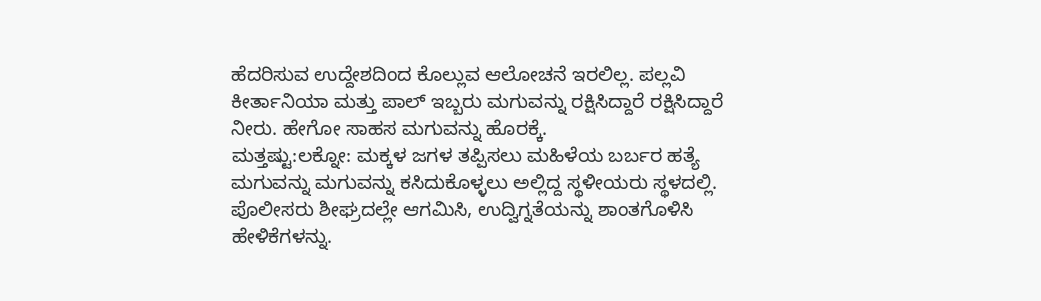ಹೆದರಿಸುವ ಉದ್ದೇಶದಿಂದ ಕೊಲ್ಲುವ ಆಲೋಚನೆ ಇರಲಿಲ್ಲ. ಪಲ್ಲವಿ ಕೀರ್ತಾನಿಯಾ ಮತ್ತು ಪಾಲ್ ಇಬ್ಬರು ಮಗುವನ್ನು ರಕ್ಷಿಸಿದ್ದಾರೆ ರಕ್ಷಿಸಿದ್ದಾರೆ ನೀರು. ಹೇಗೋ ಸಾಹಸ ಮಗುವನ್ನು ಹೊರಕ್ಕೆ.
ಮತ್ತಷ್ಟು:ಲಕ್ನೋ: ಮಕ್ಕಳ ಜಗಳ ತಪ್ಪಿಸಲು ಮಹಿಳೆಯ ಬರ್ಬರ ಹತ್ಯೆ
ಮಗುವನ್ನು ಮಗುವನ್ನು ಕಸಿದುಕೊಳ್ಳಲು ಅಲ್ಲಿದ್ದ ಸ್ಥಳೀಯರು ಸ್ಥಳದಲ್ಲಿ. ಪೊಲೀಸರು ಶೀಘ್ರದಲ್ಲೇ ಆಗಮಿಸಿ, ಉದ್ವಿಗ್ನತೆಯನ್ನು ಶಾಂತಗೊಳಿಸಿ ಹೇಳಿಕೆಗಳನ್ನು.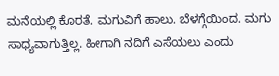ಮನೆಯಲ್ಲಿ ಕೊರತೆ. ಮಗುವಿಗೆ ಹಾಲು. ಬೆಳಗ್ಗೆಯಿಂದ. ಮಗು ಸಾಧ್ಯವಾಗುತ್ತಿಲ್ಲ. ಹೀಗಾಗಿ ನದಿಗೆ ಎಸೆಯಲು ಎಂದು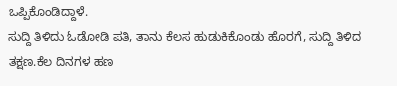ಒಪ್ಪಿಕೊಂಡಿದ್ದಾಳೆ.
ಸುದ್ದಿ ತಿಳಿದು ಓಡೋಡಿ ಪತಿ, ತಾನು ಕೆಲಸ ಹುಡುಕಿಕೊಂಡು ಹೊರಗೆ, ಸುದ್ದಿ ತಿಳಿದ ತಕ್ಷಣ.ಕೆಲ ದಿನಗಳ ಹಣ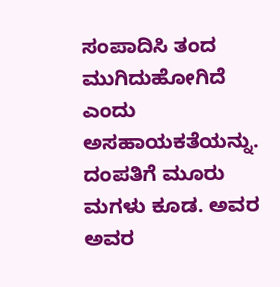ಸಂಪಾದಿಸಿ ತಂದ ಮುಗಿದುಹೋಗಿದೆ ಎಂದು ಅಸಹಾಯಕತೆಯನ್ನು.
ದಂಪತಿಗೆ ಮೂರು ಮಗಳು ಕೂಡ. ಅವರ ಅವರ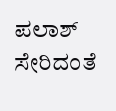ಪಲಾಶ್ ಸೇರಿದಂತೆ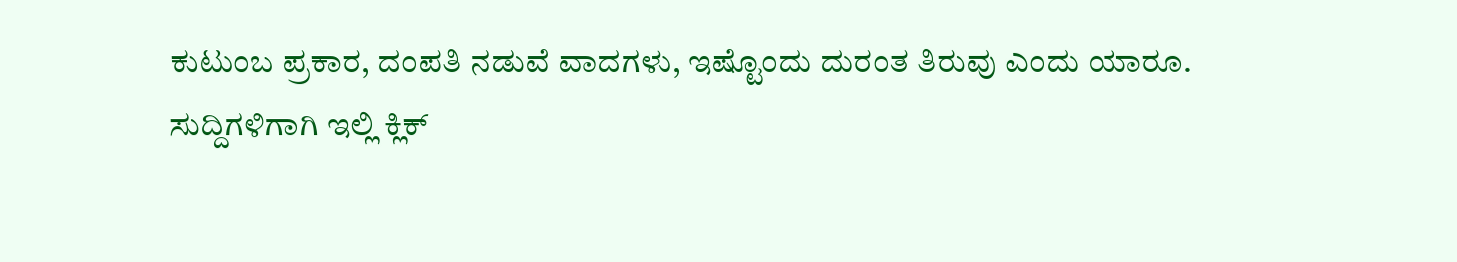ಕುಟುಂಬ ಪ್ರಕಾರ, ದಂಪತಿ ನಡುವೆ ವಾದಗಳು, ಇಷ್ಟೊಂದು ದುರಂತ ತಿರುವು ಎಂದು ಯಾರೂ.
ಸುದ್ದಿಗಳಿಗಾಗಿ ಇಲ್ಲಿ ಕ್ಲಿಕ್